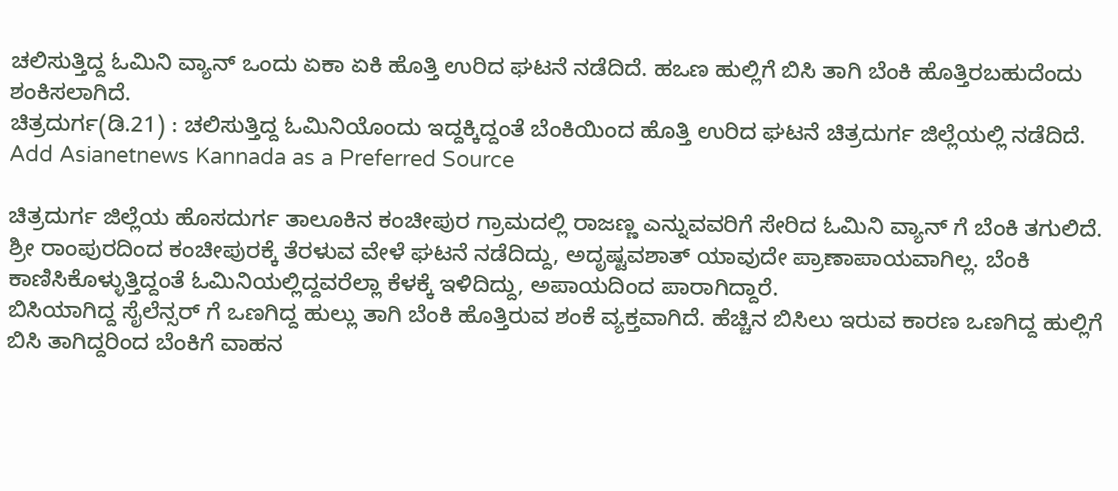ಚಲಿಸುತ್ತಿದ್ದ ಓಮಿನಿ ವ್ಯಾನ್ ಒಂದು ಏಕಾ ಏಕಿ ಹೊತ್ತಿ ಉರಿದ ಘಟನೆ ನಡೆದಿದೆ. ಹಒಣ ಹುಲ್ಲಿಗೆ ಬಿಸಿ ತಾಗಿ ಬೆಂಕಿ ಹೊತ್ತಿರಬಹುದೆಂದು ಶಂಕಿಸಲಾಗಿದೆ.
ಚಿತ್ರದುರ್ಗ(ಡಿ.21) : ಚಲಿಸುತ್ತಿದ್ದ ಓಮಿನಿಯೊಂದು ಇದ್ದಕ್ಕಿದ್ದಂತೆ ಬೆಂಕಿಯಿಂದ ಹೊತ್ತಿ ಉರಿದ ಘಟನೆ ಚಿತ್ರದುರ್ಗ ಜಿಲ್ಲೆಯಲ್ಲಿ ನಡೆದಿದೆ.
Add Asianetnews Kannada as a Preferred Source

ಚಿತ್ರದುರ್ಗ ಜಿಲ್ಲೆಯ ಹೊಸದುರ್ಗ ತಾಲೂಕಿನ ಕಂಚೀಪುರ ಗ್ರಾಮದಲ್ಲಿ ರಾಜಣ್ಣ ಎನ್ನುವವರಿಗೆ ಸೇರಿದ ಓಮಿನಿ ವ್ಯಾನ್ ಗೆ ಬೆಂಕಿ ತಗುಲಿದೆ.
ಶ್ರೀ ರಾಂಪುರದಿಂದ ಕಂಚೀಪುರಕ್ಕೆ ತೆರಳುವ ವೇಳೆ ಘಟನೆ ನಡೆದಿದ್ದು, ಅದೃಷ್ಟವಶಾತ್ ಯಾವುದೇ ಪ್ರಾಣಾಪಾಯವಾಗಿಲ್ಲ. ಬೆಂಕಿ ಕಾಣಿಸಿಕೊಳ್ಳುತ್ತಿದ್ದಂತೆ ಓಮಿನಿಯಲ್ಲಿದ್ದವರೆಲ್ಲಾ ಕೆಳಕ್ಕೆ ಇಳಿದಿದ್ದು, ಅಪಾಯದಿಂದ ಪಾರಾಗಿದ್ದಾರೆ.
ಬಿಸಿಯಾಗಿದ್ದ ಸೈಲೆನ್ಸರ್ ಗೆ ಒಣಗಿದ್ದ ಹುಲ್ಲು ತಾಗಿ ಬೆಂಕಿ ಹೊತ್ತಿರುವ ಶಂಕೆ ವ್ಯಕ್ತವಾಗಿದೆ. ಹೆಚ್ಚಿನ ಬಿಸಿಲು ಇರುವ ಕಾರಣ ಒಣಗಿದ್ದ ಹುಲ್ಲಿಗೆ ಬಿಸಿ ತಾಗಿದ್ದರಿಂದ ಬೆಂಕಿಗೆ ವಾಹನ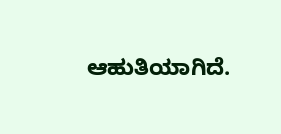ಆಹುತಿಯಾಗಿದೆ.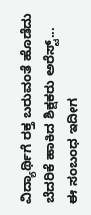ವಿದ್ಯಾರ್ಥಿಗೆ ರಕ್ತ ಬರುವಂತೆ ಹೊಡೆದು ಬೆದರಿಕೆ ಹಾಕಿದ ಶಿಕ್ಷಕರು ಅರೆಸ್ಟ್...
ಈ ಸಂಬಂಧ ಇದೀಗ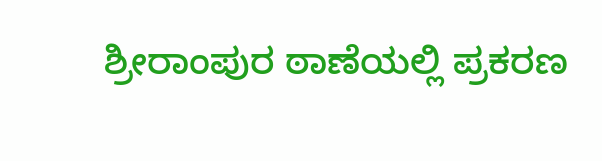ಶ್ರೀರಾಂಪುರ ಠಾಣೆಯಲ್ಲಿ ಪ್ರಕರಣ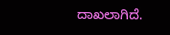ದಾಖಲಾಗಿದೆ.